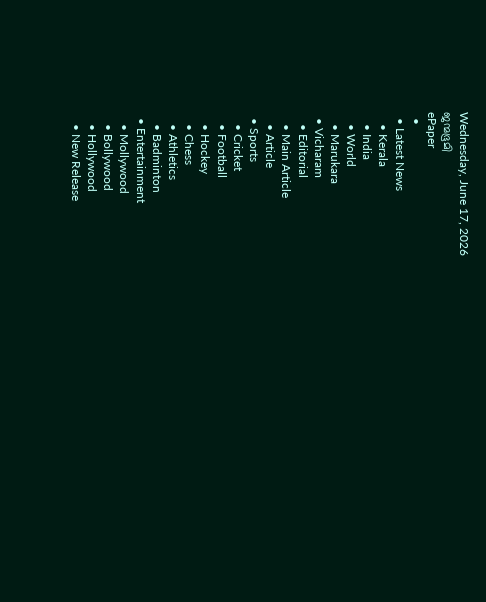Wednesday, June 17, 2026
ജന്മഭൂമി
ePaper
  •
  • Latest News
    • Kerala
    • India
    • World
    • Marukara
  • Vicharam
    • Editorial
    • Main Article
    • Article
  • Sports
    • Cricket
    • Football
    • Hockey
    • Chess
    • Athletics
    • Badminton
  • Entertainment
    • Mollywood
    • Bollywood
    • Hollywood
    • New Release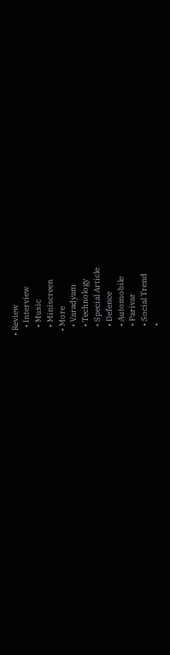• Review
    • Interview
    • Music
    • Miniscreen
  • More
    • Varadyam
    • Technology
    • Special Article
    • Defence
    • Automobile
    • Parivar
    • Social Trend
    •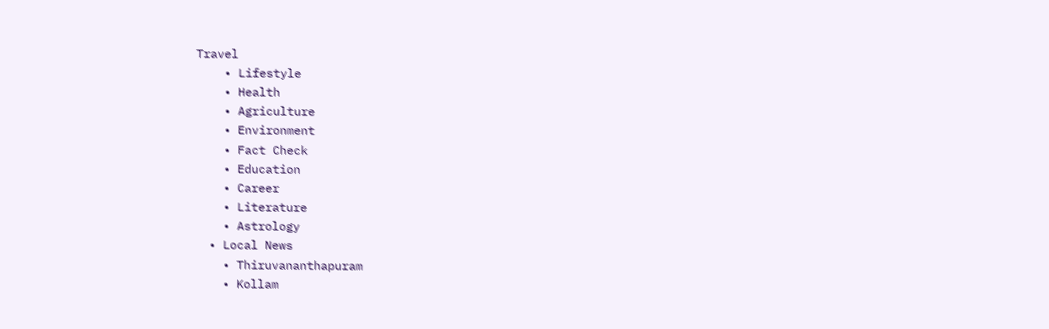Travel
    • Lifestyle
    • Health
    • Agriculture
    • Environment
    • Fact Check
    • Education
    • Career
    • Literature
    • Astrology
  • Local News
    • Thiruvananthapuram
    • Kollam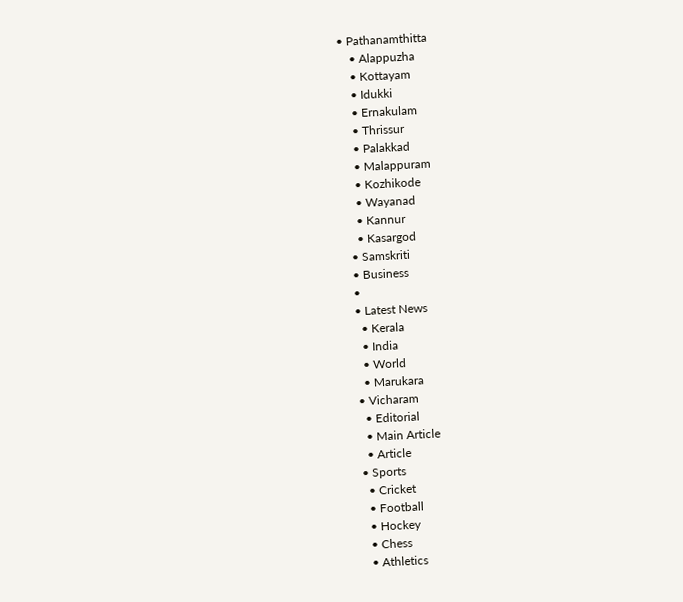• Pathanamthitta
    • Alappuzha
    • Kottayam
    • Idukki
    • Ernakulam
    • Thrissur
    • Palakkad
    • Malappuram
    • Kozhikode
    • Wayanad
    • Kannur
    • Kasargod
  • Samskriti
  • Business
  •
  • Latest News
    • Kerala
    • India
    • World
    • Marukara
  • Vicharam
    • Editorial
    • Main Article
    • Article
  • Sports
    • Cricket
    • Football
    • Hockey
    • Chess
    • Athletics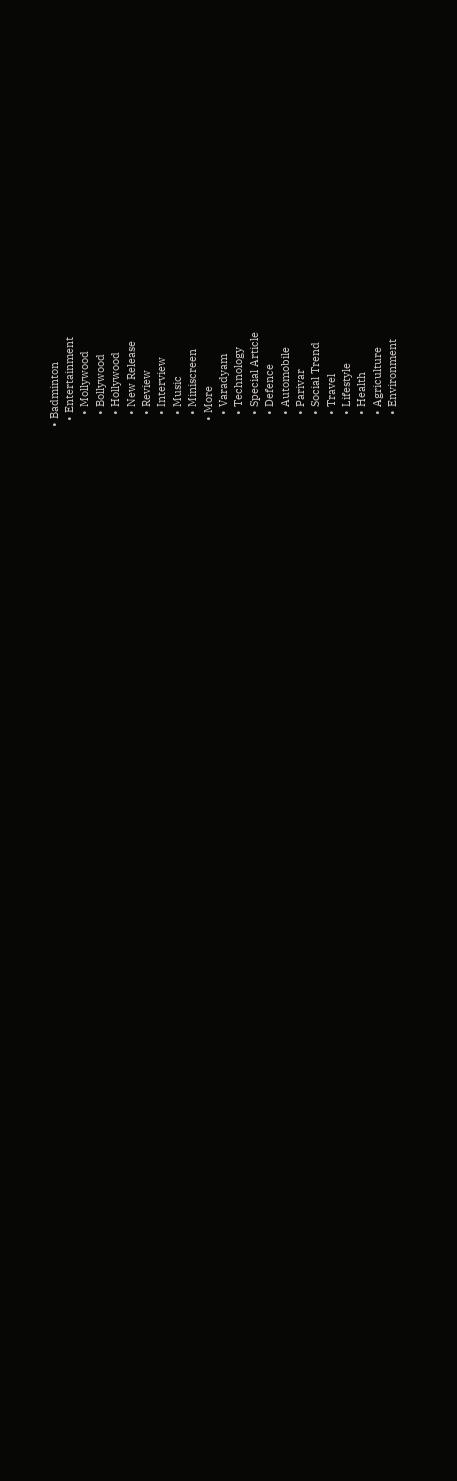• Badminton
  • Entertainment
    • Mollywood
    • Bollywood
    • Hollywood
    • New Release
    • Review
    • Interview
    • Music
    • Miniscreen
  • More
    • Varadyam
    • Technology
    • Special Article
    • Defence
    • Automobile
    • Parivar
    • Social Trend
    • Travel
    • Lifestyle
    • Health
    • Agriculture
    • Environment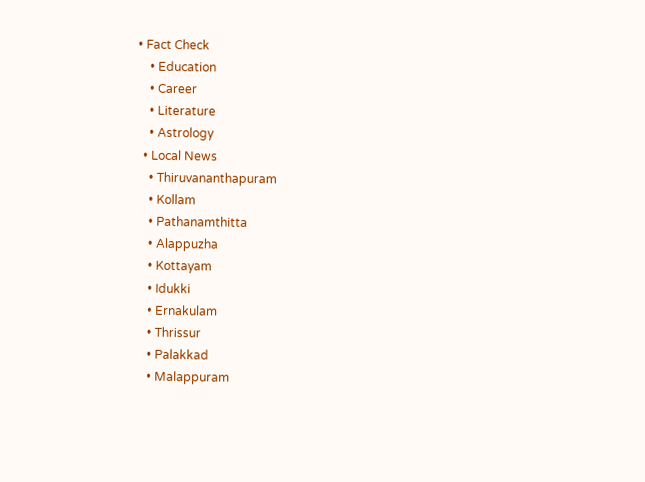• Fact Check
    • Education
    • Career
    • Literature
    • Astrology
  • Local News
    • Thiruvananthapuram
    • Kollam
    • Pathanamthitta
    • Alappuzha
    • Kottayam
    • Idukki
    • Ernakulam
    • Thrissur
    • Palakkad
    • Malappuram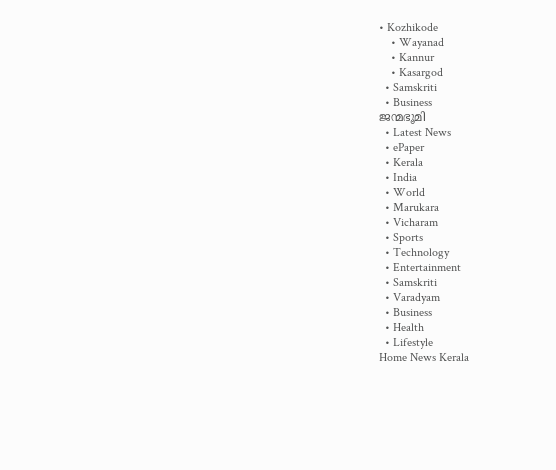• Kozhikode
    • Wayanad
    • Kannur
    • Kasargod
  • Samskriti
  • Business
ജന്മഭൂമി
  • Latest News
  • ePaper
  • Kerala
  • India
  • World
  • Marukara
  • Vicharam
  • Sports
  • Technology
  • Entertainment
  • Samskriti
  • Varadyam
  • Business
  • Health
  • Lifestyle
Home News Kerala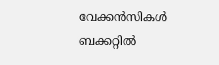വേക്കന്‍സികള്‍ ബക്കറ്റില്‍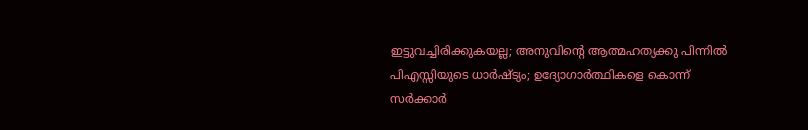ഇട്ടുവച്ചിരിക്കുകയല്ല; അനുവിന്റെ ആത്മഹത്യക്കു പിന്നില്‍ പിഎസ്സിയുടെ ധാര്‍ഷ്ട്യം; ഉദ്യോഗാര്‍ത്ഥികളെ കൊന്ന് സര്‍ക്കാര്‍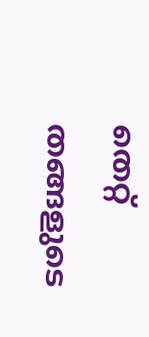തെറ്റ് തങ്ങളുടെ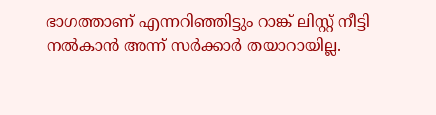ഭാഗത്താണ് എന്നറിഞ്ഞിട്ടും റാങ്ക് ലിസ്റ്റ് നീട്ടി നല്‍കാന്‍ അന്ന് സര്‍ക്കാര്‍ തയാറായില്ല.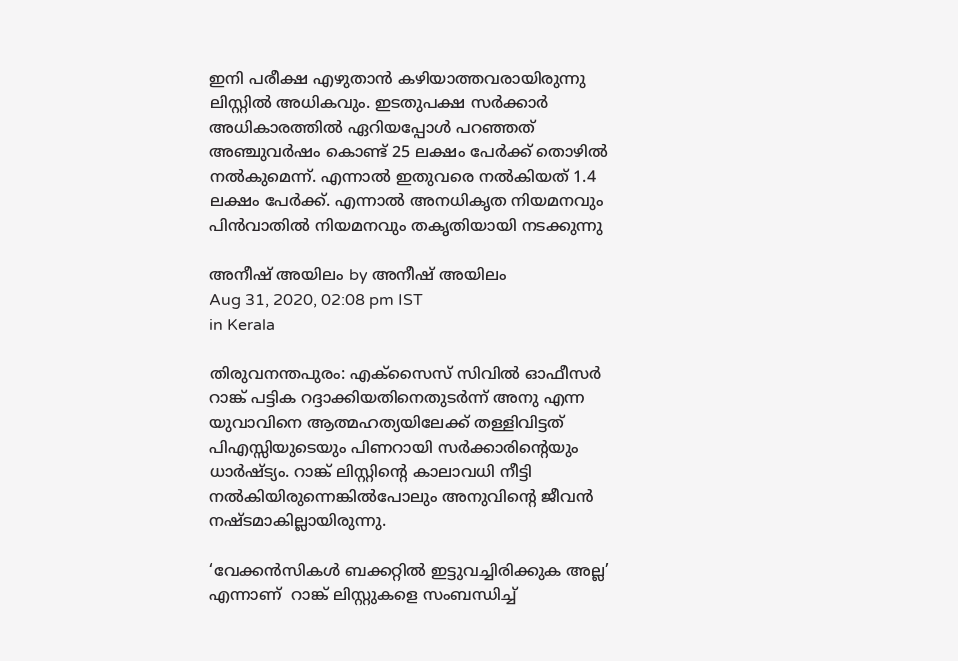ഇനി പരീക്ഷ എഴുതാന്‍ കഴിയാത്തവരായിരുന്നു ലിസ്റ്റില്‍ അധികവും. ഇടതുപക്ഷ സര്‍ക്കാര്‍ അധികാരത്തില്‍ ഏറിയപ്പോള്‍ പറഞ്ഞത് അഞ്ചുവര്‍ഷം കൊണ്ട് 25 ലക്ഷം പേര്‍ക്ക് തൊഴില്‍ നല്‍കുമെന്ന്. എന്നാല്‍ ഇതുവരെ നല്‍കിയത് 1.4 ലക്ഷം പേര്‍ക്ക്. എന്നാല്‍ അനധികൃത നിയമനവും പിന്‍വാതില്‍ നിയമനവും തകൃതിയായി നടക്കുന്നു

അനീഷ് അയിലം by അനീഷ് അയിലം
Aug 31, 2020, 02:08 pm IST
in Kerala

തിരുവനന്തപുരം: എക്സൈസ് സിവില്‍ ഓഫീസര്‍ റാങ്ക് പട്ടിക റദ്ദാക്കിയതിനെതുടര്‍ന്ന് അനു എന്ന യുവാവിനെ ആത്മഹത്യയിലേക്ക് തള്ളിവിട്ടത് പിഎസ്സിയുടെയും പിണറായി സര്‍ക്കാരിന്റെയും ധാര്‍ഷ്ട്യം. റാങ്ക് ലിസ്റ്റിന്റെ കാലാവധി നീട്ടി നല്‍കിയിരുന്നെങ്കില്‍പോലും അനുവിന്റെ ജീവന്‍ നഷ്ടമാകില്ലായിരുന്നു.

‘വേക്കന്‍സികള്‍ ബക്കറ്റില്‍ ഇട്ടുവച്ചിരിക്കുക അല്ല’ എന്നാണ്  റാങ്ക് ലിസ്റ്റുകളെ സംബന്ധിച്ച്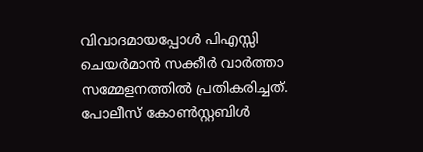വിവാദമായപ്പോള്‍ പിഎസ്സി ചെയര്‍മാന്‍ സക്കീര്‍ വാര്‍ത്താ സമ്മേളനത്തില്‍ പ്രതികരിച്ചത്. പോലീസ് കോണ്‍സ്റ്റബിള്‍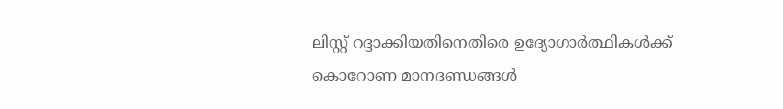ലിസ്റ്റ് റദ്ദാക്കിയതിനെതിരെ ഉദ്യോഗാര്‍ത്ഥികള്‍ക്ക് കൊറോണ മാനദണ്ഡങ്ങള്‍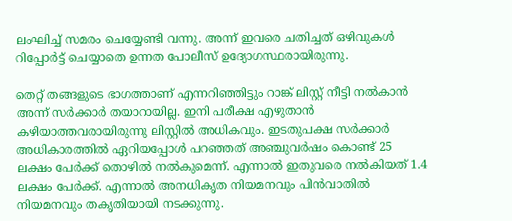ലംഘിച്ച് സമരം ചെയ്യേണ്ടി വന്നു. അന്ന് ഇവരെ ചതിച്ചത് ഒഴിവുകള്‍ റിപ്പോര്‍ട്ട് ചെയ്യാതെ ഉന്നത പോലീസ് ഉദ്യോഗസ്ഥരായിരുന്നു.

തെറ്റ് തങ്ങളുടെ ഭാഗത്താണ് എന്നറിഞ്ഞിട്ടും റാങ്ക് ലിസ്റ്റ് നീട്ടി നല്‍കാന്‍ അന്ന് സര്‍ക്കാര്‍ തയാറായില്ല. ഇനി പരീക്ഷ എഴുതാന്‍ കഴിയാത്തവരായിരുന്നു ലിസ്റ്റില്‍ അധികവും. ഇടതുപക്ഷ സര്‍ക്കാര്‍ അധികാരത്തില്‍ ഏറിയപ്പോള്‍ പറഞ്ഞത് അഞ്ചുവര്‍ഷം കൊണ്ട് 25 ലക്ഷം പേര്‍ക്ക് തൊഴില്‍ നല്‍കുമെന്ന്. എന്നാല്‍ ഇതുവരെ നല്‍കിയത് 1.4 ലക്ഷം പേര്‍ക്ക്. എന്നാല്‍ അനധികൃത നിയമനവും പിന്‍വാതില്‍ നിയമനവും തകൃതിയായി നടക്കുന്നു.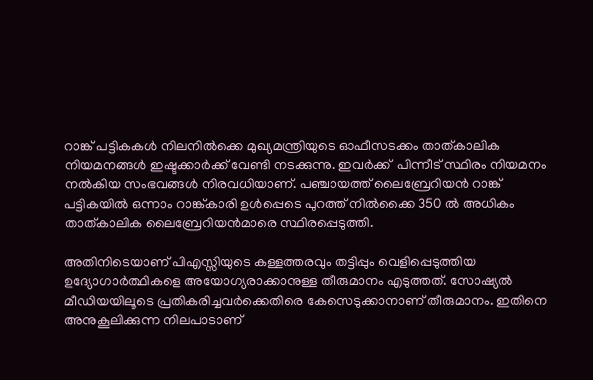റാങ്ക് പട്ടികകള്‍ നിലനില്‍ക്കെ മുഖ്യമന്ത്രിയുടെ ഓഫീസടക്കം താത്കാലിക നിയമനങ്ങള്‍ ഇഷ്ടക്കാര്‍ക്ക് വേണ്ടി നടക്കുന്നു. ഇവര്‍ക്ക്  പിന്നീട് സ്ഥിരം നിയമനം നല്‍കിയ സംഭവങ്ങള്‍ നിരവധിയാണ്. പഞ്ചായത്ത് ലൈബ്രേറിയന്‍ റാങ്ക് പട്ടികയില്‍ ഒന്നാം റാങ്ക്കാരി ഉള്‍പ്പെടെ പുറത്ത് നില്‍ക്കൈ 350 ല്‍ അധികം താത്കാലിക ലൈബ്രേറിയന്‍മാരെ സ്ഥിരപ്പെടുത്തി.

അതിനിടെയാണ് പിഎസ്സിയുടെ കള്ളത്തരവും തട്ടിപ്പും വെളിപ്പെടുത്തിയ ഉദ്യോഗാര്‍ത്ഥികളെ അയോഗ്യരാക്കാനുള്ള തീരുമാനം എടുത്തത്. സോഷ്യല്‍ മീഡിയയിലൂടെ പ്രതികരിച്ചവര്‍ക്കെതിരെ കേസെടുക്കാനാണ് തീരുമാനം. ഇതിനെ അനുകൂലിക്കുന്ന നിലപാടാണ്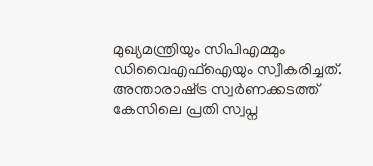മുഖ്യമന്ത്രിയും സിപിഎമ്മും ഡിവൈഎഫ്ഐയും സ്വീകരിച്ചത്. അന്താരാഷ്‌ട്ര സ്വര്‍ണക്കടത്ത് കേസിലെ പ്രതി സ്വപ്ന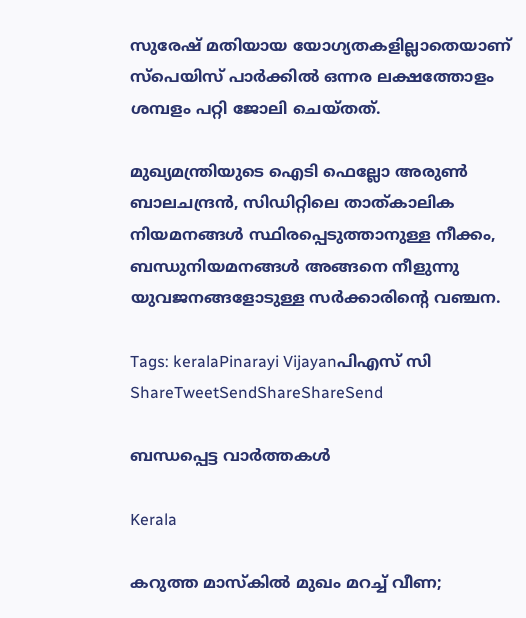സുരേഷ് മതിയായ യോഗ്യതകളില്ലാതെയാണ് സ്പെയിസ് പാര്‍ക്കില്‍ ഒന്നര ലക്ഷത്തോളം ശമ്പളം പറ്റി ജോലി ചെയ്തത്.

മുഖ്യമന്ത്രിയുടെ ഐടി ഫെല്ലോ അരുണ്‍ ബാലചന്ദ്രന്‍, സിഡിറ്റിലെ താത്കാലിക നിയമനങ്ങള്‍ സ്ഥിരപ്പെടുത്താനുള്ള നീക്കം, ബന്ധുനിയമനങ്ങള്‍ അങ്ങനെ നീളുന്നു യുവജനങ്ങളോടുള്ള സര്‍ക്കാരിന്റെ വഞ്ചന.

Tags: keralaPinarayi Vijayanപിഎസ് സി
ShareTweetSendShareShareSend

ബന്ധപ്പെട്ട വാര്‍ത്തകള്‍

Kerala

കറുത്ത മാസ്കിൽ മുഖം മറച്ച് വീണ;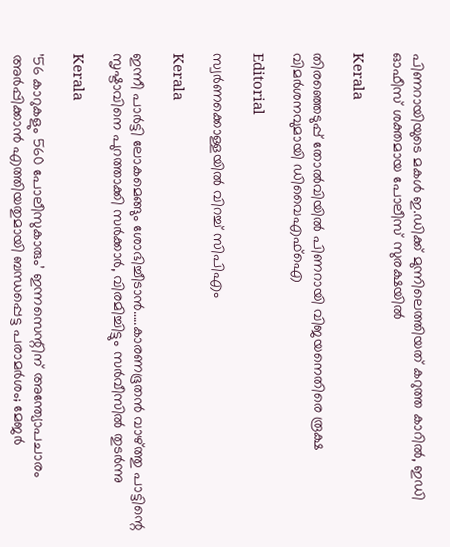പിണറായിയുടെ മകൾ ഇ.ഡിക്ക് മുന്നിലെത്തിയത് കറുത്ത കാറിൽ, ഇഡി ഓഫീസ് ശക്തമായ പോലീസ് സുരക്ഷയിൽ

Kerala

തിരഞ്ഞെടുപ്പ് തോൽവിയിൽ പിണറായി വിജയനെതിരെ രൂക്ഷ വിമർശനവുമായി ഡിവൈഎഫ്ഐ

Editorial

സ്വര്‍ണക്കൊള്ളയില്‍ വിറച്ച് സിപിഎം

Kerala

ഇന്നീ പാർട്ടി ലോകമെങ്ങും ശോഭിച്ചീടാൻ…..കാരണഭൂതൻ വാഴ്‌ത്തു പാട്ടിന്റെ സൃഷ്ടാവിനെ പുറത്താക്കി സർക്കാർ, വിരമിച്ചിട്ടും സർവീസിൽ തുടർന്നു

Kerala

’56 കാറുകളും 560 പോലീസുകാരും’ ഇന്നസെന്റിന് അന്ത്യോപചാരം അർപ്പിക്കാൻ എത്തിയതുമായി ബന്ധപ്പെട്ട പരാമർശം; മേജ‍ർ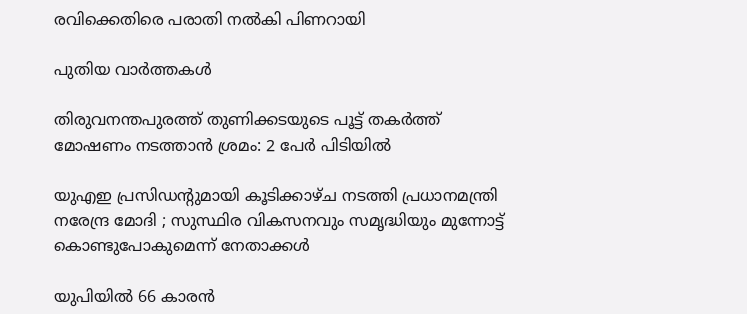രവിക്കെതിരെ പരാതി നൽകി പിണറായി

പുതിയ വാര്‍ത്തകള്‍

തിരുവനന്തപുരത്ത് തുണിക്കടയുടെ പൂട്ട് തകര്‍ത്ത് മോഷണം നടത്താന്‍ ശ്രമം: 2 പേര്‍ പിടിയില്‍

യുഎഇ പ്രസിഡൻ്റുമായി കൂടിക്കാഴ്ച നടത്തി പ്രധാനമന്ത്രി നരേന്ദ്ര മോദി ; സുസ്ഥിര വികസനവും സമൃദ്ധിയും മുന്നോട്ട് കൊണ്ടുപോകുമെന്ന് നേതാക്കൾ

യുപിയിൽ 66 കാരൻ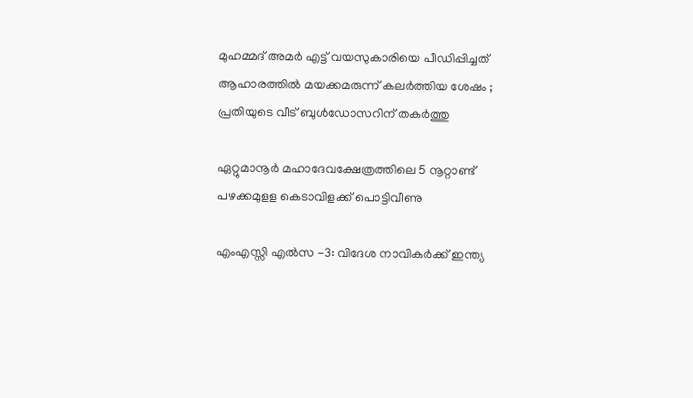മുഹമ്മദ് അമർ എട്ട് വയസുകാരിയെ പീഡിപ്പിച്ചത് ആഹാരത്തിൽ മയക്കമരുന്ന് കലർത്തിയ ശേഷം ; പ്രതിയുടെ വീട് ബുൾഡോസറിന് തകർത്തു

ഏറ്റുമാനൂര്‍ മഹാദേവക്ഷേത്രത്തിലെ 5 നൂറ്റാണ്ട് പഴക്കമുളള കെടാവിളക്ക് പൊട്ടിവീണു

എംഎസ്സി എല്‍സ -3: വിദേശ നാവികര്‍ക്ക് ഇന്ത്യ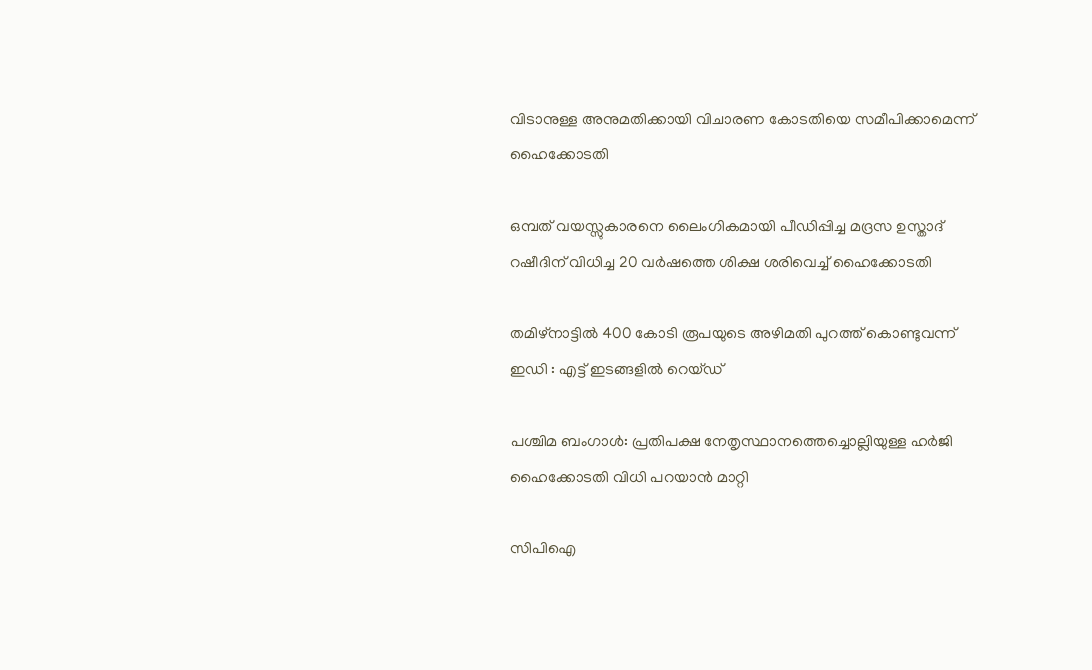വിടാനുള്ള അനുമതിക്കായി വിചാരണ കോടതിയെ സമീപിക്കാമെന്ന് ഹൈക്കോടതി

ഒമ്പത് വയസ്സുകാരനെ ലൈംഗികമായി പീഡിപ്പിച്ച മദ്രസ ഉസ്താദ് റഷീദിന് വിധിച്ച 20 വര്‍ഷത്തെ ശിക്ഷ ശരിവെച്ച് ഹൈക്കോടതി

തമിഴ്നാട്ടിൽ 400 കോടി രൂപയുടെ അഴിമതി പുറത്ത് കൊണ്ടുവന്ന് ഇഡി : എട്ട് ഇടങ്ങളിൽ റെയ്ഡ്

പശ്ചിമ ബംഗാള്‍: പ്രതിപക്ഷ നേതൃസ്ഥാനത്തെച്ചൊല്ലിയുള്ള ഹര്‍ജി ഹൈക്കോടതി വിധി പറയാന്‍ മാറ്റി

സിപിഐ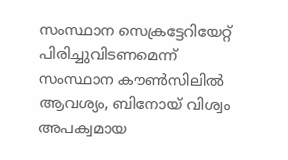സംസ്ഥാന സെക്രട്ടേറിയേറ്റ് പിരിച്ചുവിടണമെന്ന് സംസ്ഥാന കൗണ്‍സിലില്‍ ആവശ്യം, ബിനോയ് വിശ്വം അപക്വമായ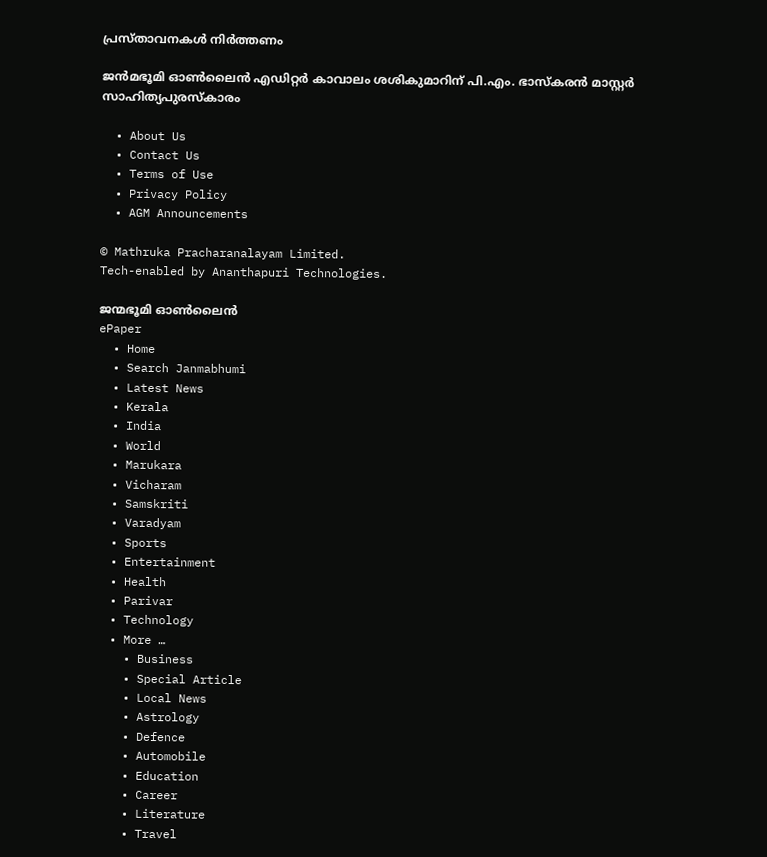പ്രസ്താവനകള്‍ നിര്‍ത്തണം

ജൻമഭൂമി ഓൺലൈൻ എഡിറ്റർ കാവാലം ശശികുമാറിന് പി.എം. ഭാസ്കരൻ മാസ്റ്റർ സാഹിത്യപുരസ്കാരം

  • About Us
  • Contact Us
  • Terms of Use
  • Privacy Policy
  • AGM Announcements

© Mathruka Pracharanalayam Limited.
Tech-enabled by Ananthapuri Technologies.

ജന്മഭൂമി ഓണ്‍ലൈന്‍
ePaper
  • Home
  • Search Janmabhumi
  • Latest News
  • Kerala
  • India
  • World
  • Marukara
  • Vicharam
  • Samskriti
  • Varadyam
  • Sports
  • Entertainment
  • Health
  • Parivar
  • Technology
  • More …
    • Business
    • Special Article
    • Local News
    • Astrology
    • Defence
    • Automobile
    • Education
    • Career
    • Literature
    • Travel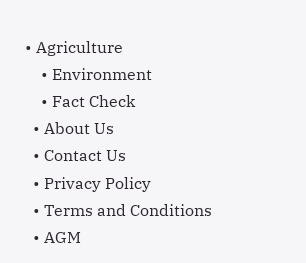• Agriculture
    • Environment
    • Fact Check
  • About Us
  • Contact Us
  • Privacy Policy
  • Terms and Conditions
  • AGM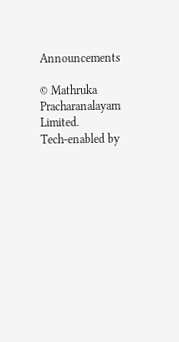Announcements

© Mathruka Pracharanalayam Limited.
Tech-enabled by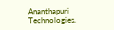Ananthapuri Technologies.